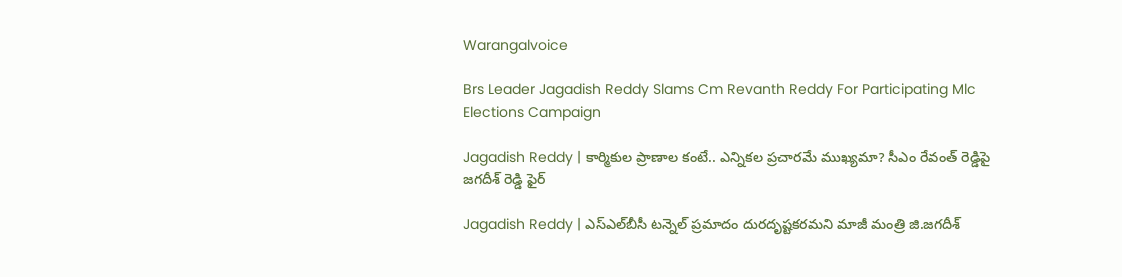Warangalvoice

Brs Leader Jagadish Reddy Slams Cm Revanth Reddy For Participating Mlc Elections Campaign

Jagadish Reddy | కార్మికుల ప్రాణాల కంటే.. ఎన్నికల ప్రచారమే ముఖ్యమా? సీఎం రేవంత్‌ రెడ్డిపై జగదీశ్‌ రెడ్డి ఫైర్‌

Jagadish Reddy | ఎస్‌ఎల్‌బీసీ టన్నెల్‌ ప్రమాదం దురదృష్టకరమని మాజీ మంత్రి జి.జగదీశ్‌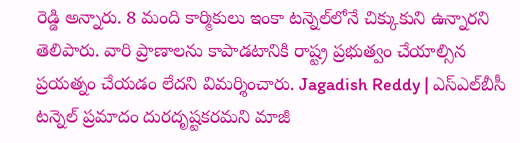రెడ్డి అన్నారు. 8 మంది కార్మికులు ఇంకా టన్నెల్‌లోనే చిక్కుకుని ఉన్నారని తెలిపారు. వారి ప్రాణాలను కాపాడటానికి రాష్ట్ర ప్రభుత్వం చేయాల్సిన ప్రయత్నం చేయడం లేదని విమర్శించారు. Jagadish Reddy | ఎస్‌ఎల్‌బీసీ టన్నెల్‌ ప్రమాదం దురదృష్టకరమని మాజీ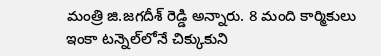మంత్రి జి.జగదీశ్‌ రెడ్డి అన్నారు. 8 మంది కార్మికులు ఇంకా టన్నెల్‌లోనే చిక్కుకుని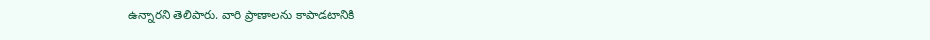ఉన్నారని తెలిపారు. వారి ప్రాణాలను కాపాడటానికి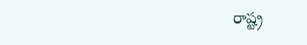రాష్ట్ర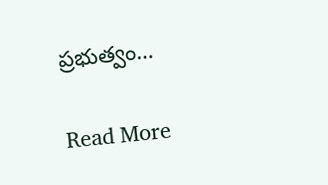ప్రభుత్వం…

Read More